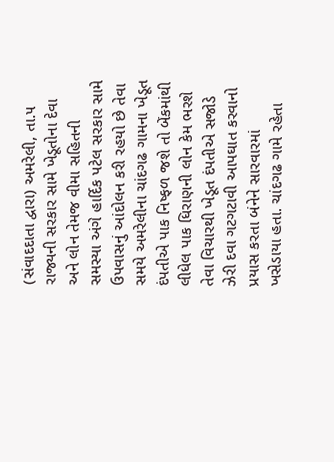(સંવાદદાતા દ્વારા) અમરેલી, તા.૫
રાજ્યની સરકાર સામે ખેડૂતોના દેવા અને લોન તેમજ વીમા સહિતની સમસ્યા અંગે હાર્દિક પટેલ સરકાર સામે ઉપવાસનું આંદોલન કરી રહયો છે તેવા સમયે અમરેલીના ચાંદગઢ ગામના ખેડૂત દંપતીએ પાક નિષ્ફળ જશે તો બેંકમાંથી લીધેલ પાક ધિરાણની લોન કેમ ભરશે તેવા વિચારથી ખેડૂત દંપતીએ સજોડે ઝેરી દવા ગટગટાવી આપઘાત કરવાનો પ્રયાસ કરતા બંનેને સારવારમાં ખસેડાયા હતા. ચાંદગઢ ગામે રહેતા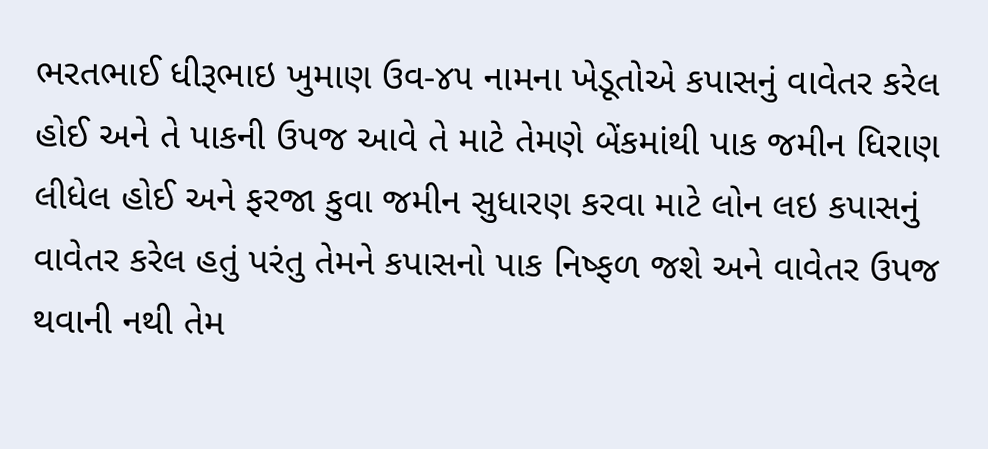ભરતભાઈ ધીરૂભાઇ ખુમાણ ઉવ-૪૫ નામના ખેડૂતોએ કપાસનું વાવેતર કરેલ હોઈ અને તે પાકની ઉપજ આવે તે માટે તેમણે બેંકમાંથી પાક જમીન ધિરાણ લીધેલ હોઈ અને ફરજા કુવા જમીન સુધારણ કરવા માટે લોન લઇ કપાસનું વાવેતર કરેલ હતું પરંતુ તેમને કપાસનો પાક નિષ્ફળ જશે અને વાવેતર ઉપજ થવાની નથી તેમ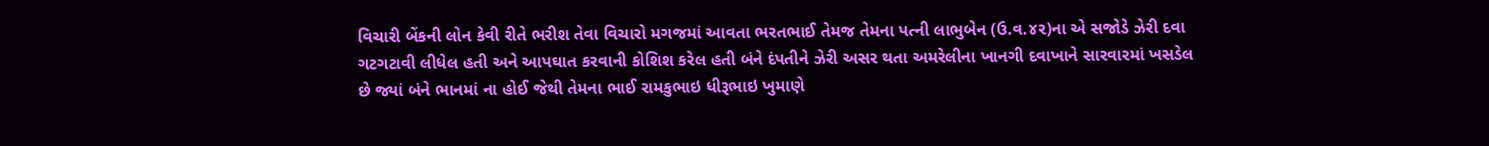વિચારી બેંકની લોન કેવી રીતે ભરીશ તેવા વિચારો મગજમાં આવતા ભરતભાઈ તેમજ તેમના પત્ની લાભુબેન (ઉ.વ.૪૨)ના એ સજોડે ઝેરી દવા ગટગટાવી લીધેલ હતી અને આપઘાત કરવાની કોશિશ કરેલ હતી બંને દંપતીને ઝેરી અસર થતા અમરેલીના ખાનગી દવાખાને સારવારમાં ખસડેલ છે જ્યાં બંને ભાનમાં ના હોઈ જેથી તેમના ભાઈ રામકુભાઇ ધીરૂભાઇ ખુમાણે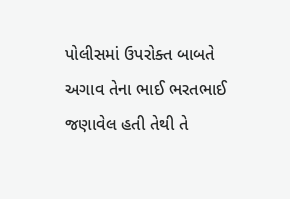પોલીસમાં ઉપરોક્ત બાબતે અગાવ તેના ભાઈ ભરતભાઈ જણાવેલ હતી તેથી તે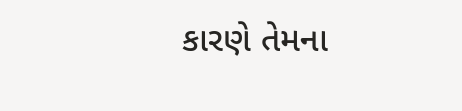કારણે તેમના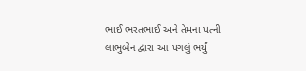ભાઈ ભરતભાઈ અને તેમના પત્ની લાભુબેન દ્વારા આ પગલું ભર્યું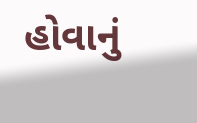હોવાનું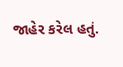જાહેર કરેલ હતું.